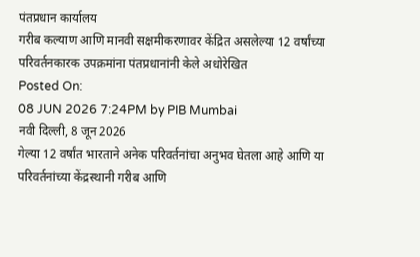पंतप्रधान कार्यालय
गरीब कल्याण आणि मानवी सक्षमीकरणावर केंद्रित असलेल्या 12 वर्षांच्या परिवर्तनकारक उपक्रमांना पंतप्रधानांनी केले अधोरेखित
Posted On:
08 JUN 2026 7:24PM by PIB Mumbai
नवी दिल्ली, 8 जून 2026
गेल्या 12 वर्षांत भारताने अनेक परिवर्तनांचा अनुभव घेतला आहे आणि या परिवर्तनांच्या केंद्रस्थानी गरीब आणि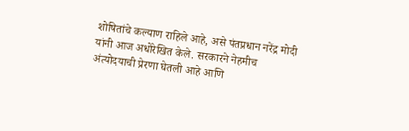शोषितांचे कल्याण राहिले आहे, असे पंतप्रधान नरेंद्र मोदी यांनी आज अधोरेखित केले. सरकारने नेहमीच अंत्योदयाची प्रेरणा घेतली आहे आणि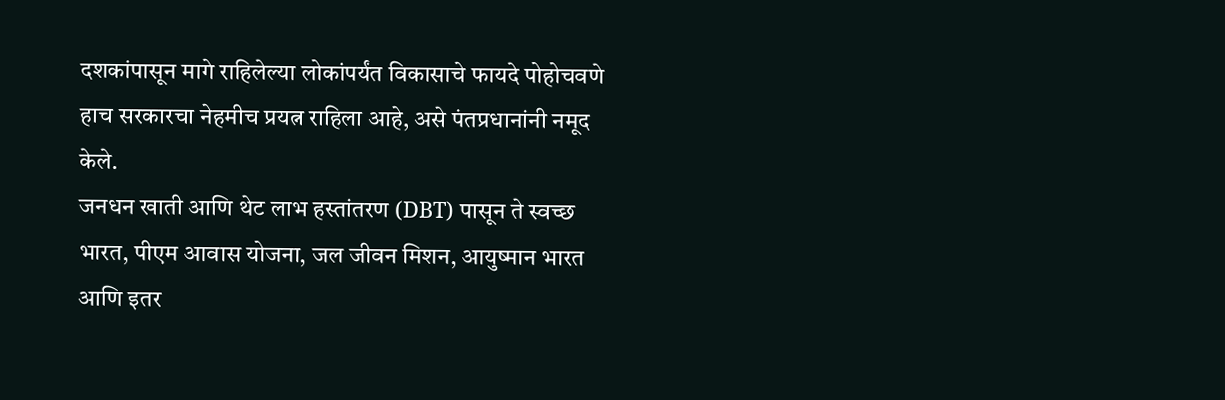दशकांपासून मागे राहिलेल्या लोकांपर्यंत विकासाचे फायदे पोहोचवणे हाच सरकारचा नेहमीच प्रयत्न राहिला आहे, असे पंतप्रधानांनी नमूद केले.
जनधन खाती आणि थेट लाभ हस्तांतरण (DBT) पासून ते स्वच्छ भारत, पीएम आवास योजना, जल जीवन मिशन, आयुष्मान भारत आणि इतर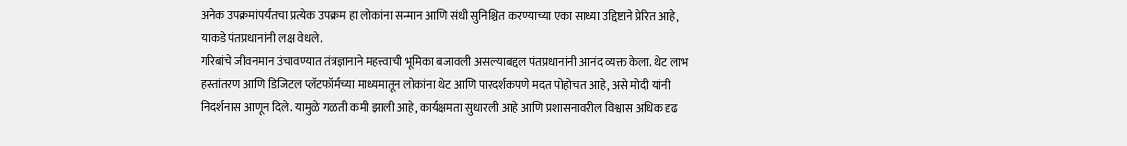अनेक उपक्रमांपर्यंतचा प्रत्येक उपक्रम हा लोकांना सन्मान आणि संधी सुनिश्चित करण्याच्या एका साध्या उद्दिष्टाने प्रेरित आहे, याकडे पंतप्रधानांनी लक्ष वेधले.
गरिबांचे जीवनमान उंचावण्यात तंत्रज्ञानाने महत्त्वाची भूमिका बजावली असल्याबद्दल पंतप्रधानांनी आनंद व्यक्त केला. थेट लाभ हस्तांतरण आणि डिजिटल प्लॅटफॉर्मच्या माध्यमातून लोकांना थेट आणि पारदर्शकपणे मदत पोहोचत आहे, असे मोदी यांनी निदर्शनास आणून दिले. यामुळे गळती कमी झाली आहे, कार्यक्षमता सुधारली आहे आणि प्रशासनावरील विश्वास अधिक दृढ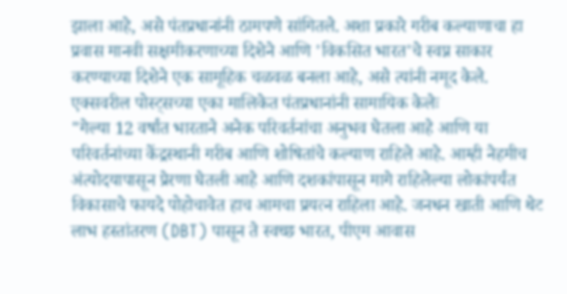झाला आहे, असे पंतप्रधानांनी ठामपणे सांगितले. अशा प्रकारे गरीब कल्याणाचा हा प्रवास मानवी सक्षमीकरणाच्या दिशेने आणि 'विकसित भारत'चे स्वप्न साकार करण्याच्या दिशेने एक सामूहिक चळवळ बनला आहे, असे त्यांनी नमूद केले.
एक्सवरील पोस्ट्सच्या एका मालिकेत पंतप्रधानांनी सामायिक केलेः
"गेल्या 12 वर्षांत भारताने अनेक परिवर्तनांचा अनुभव घेतला आहे आणि या परिवर्तनांच्या केंद्रस्थानी गरीब आणि शोषितांचे कल्याण राहिले आहे. आम्ही नेहमीच अंत्योदयापासून प्रेरणा घेतली आहे आणि दशकांपासून मागे राहिलेल्या लोकांपर्यंत विकासाचे फायदे पोहोचावेत हाच आमचा प्रयत्न राहिला आहे. जनधन खाती आणि थेट लाभ हस्तांतरण (DBT) पासून ते स्वच्छ भारत, पीएम आवास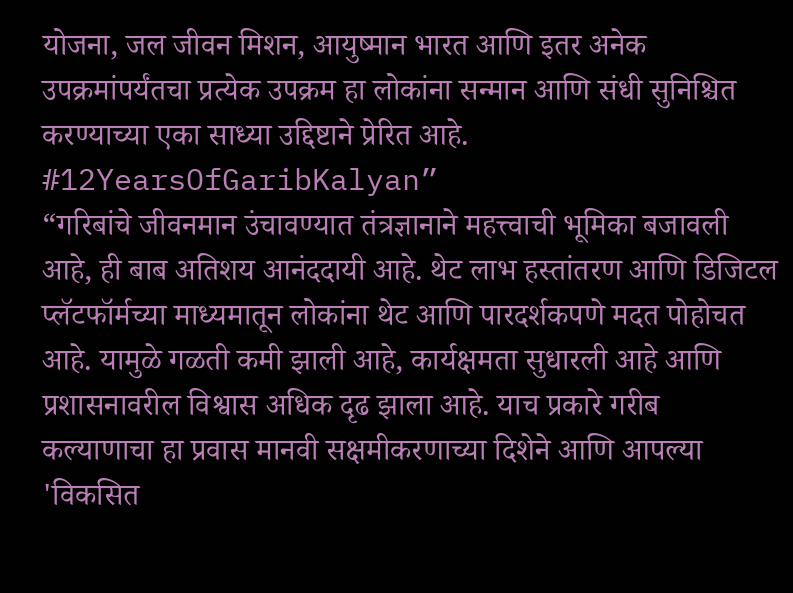योजना, जल जीवन मिशन, आयुष्मान भारत आणि इतर अनेक उपक्रमांपर्यंतचा प्रत्येक उपक्रम हा लोकांना सन्मान आणि संधी सुनिश्चित करण्याच्या एका साध्या उद्दिष्टाने प्रेरित आहे.
#12YearsOfGaribKalyan”
“गरिबांचे जीवनमान उंचावण्यात तंत्रज्ञानाने महत्त्वाची भूमिका बजावली आहे, ही बाब अतिशय आनंददायी आहे. थेट लाभ हस्तांतरण आणि डिजिटल प्लॅटफॉर्मच्या माध्यमातून लोकांना थेट आणि पारदर्शकपणे मदत पोहोचत आहे. यामुळे गळती कमी झाली आहे, कार्यक्षमता सुधारली आहे आणि प्रशासनावरील विश्वास अधिक दृढ झाला आहे. याच प्रकारे गरीब कल्याणाचा हा प्रवास मानवी सक्षमीकरणाच्या दिशेने आणि आपल्या 'विकसित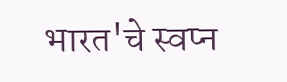भारत'चे स्वप्न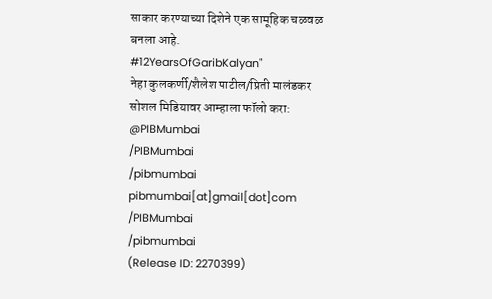साकार करण्याच्या दिशेने एक सामूहिक चळवळ बनला आहे.
#12YearsOfGaribKalyan"
नेहा कुलकर्णी/शैलेश पाटील/प्रिती मालंडकर
सोशल मिडियावर आम्हाला फॉलो करा:
@PIBMumbai
/PIBMumbai
/pibmumbai
pibmumbai[at]gmail[dot]com
/PIBMumbai
/pibmumbai
(Release ID: 2270399)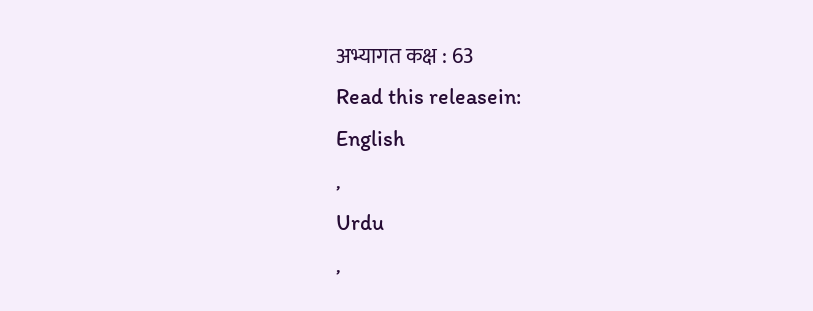अभ्यागत कक्ष : 63
Read this releasein:
English
,
Urdu
,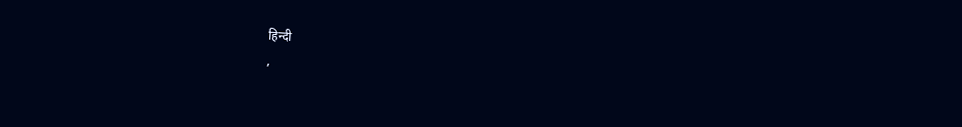हिन्दी
,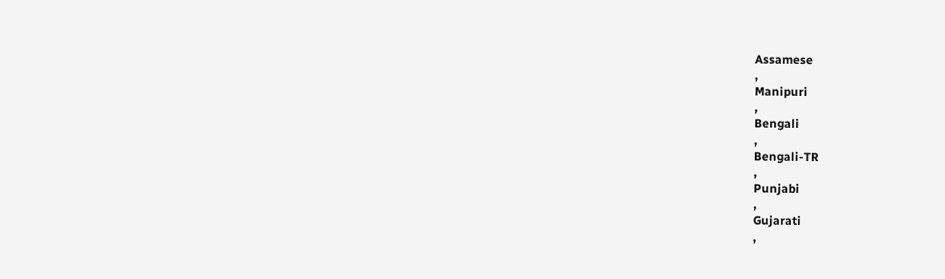Assamese
,
Manipuri
,
Bengali
,
Bengali-TR
,
Punjabi
,
Gujarati
,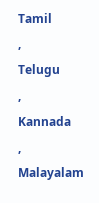Tamil
,
Telugu
,
Kannada
,
Malayalam